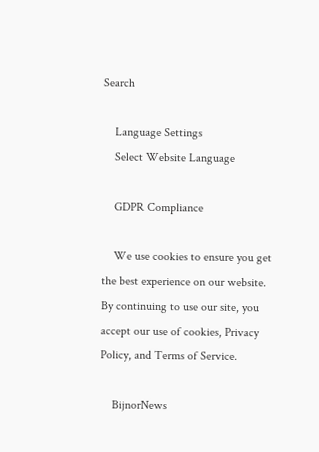Search

    Language Settings
    Select Website Language

    GDPR Compliance

    We use cookies to ensure you get the best experience on our website. By continuing to use our site, you accept our use of cookies, Privacy Policy, and Terms of Service.

    BijnorNews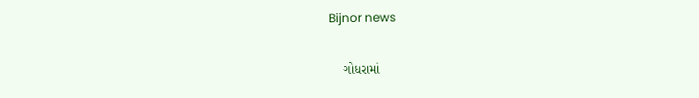Bijnor news

    ગોધરામાં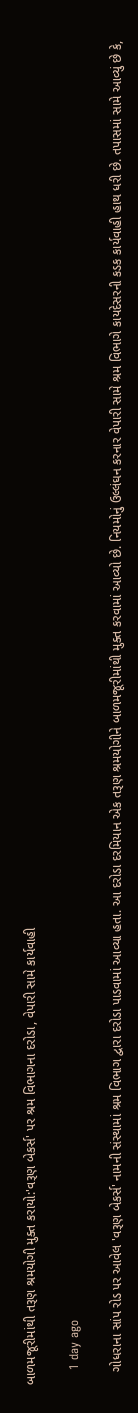બાળમજૂરીમાંથી તરૂણ શ્રમયોગી મુક્ત કરાયો:'વરૂણ બેકર્સ' પર શ્રમ વિભાગના દરોડા, વેપારી સામે કાર્યવાહી

    1 day ago

    ગોધરાના સાંપ રોડ પર આવેલ 'વરૂણ બેકર્સ' નામની સંસ્થામાં શ્રમ વિભાગ દ્વારા દરોડા પાડવામાં આવ્યા હતા. આ દરોડા દરમિયાન એક તરૂણ શ્રમયોગીને બાળમજૂરીમાંથી મુક્ત કરવામાં આવ્યો છે. નિયમોનું ઉલ્લંઘન કરનાર વેપારી સામે શ્રમ વિભાગે કાયદેસરની કડક કાર્યવાહી હાથ ધરી છે. તપાસમાં સામે આવ્યું છે કે,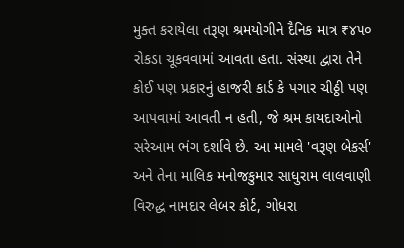મુક્ત કરાયેલા તરૂણ શ્રમયોગીને દૈનિક માત્ર ₹૪૫૦ રોકડા ચૂકવવામાં આવતા હતા. સંસ્થા દ્વારા તેને કોઈ પણ પ્રકારનું હાજરી કાર્ડ કે પગાર ચીઠ્ઠી પણ આપવામાં આવતી ન હતી, જે શ્રમ કાયદાઓનો સરેઆમ ભંગ દર્શાવે છે. આ મામલે 'વરૂણ બેકર્સ' અને તેના માલિક મનોજકુમાર સાધુરામ લાલવાણી વિરુદ્ધ નામદાર લેબર કોર્ટ, ગોધરા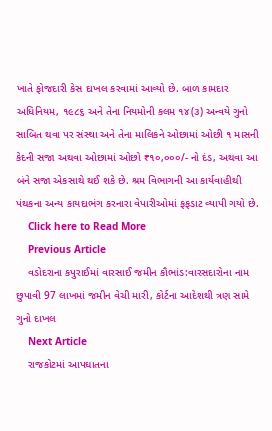ખાતે ફોજદારી કેસ દાખલ કરવામાં આવ્યો છે. બાળ કામદાર અધિનિયમ, ૧૯૮૬ અને તેના નિયમોની કલમ ૧૪(૩) અન્વયે ગુનો સાબિત થવા પર સંસ્થા અને તેના માલિકને ઓછામાં ઓછી ૧ માસની કેદની સજા અથવા ઓછામાં ઓછો ₹૧૦,૦૦૦/- નો દંડ, અથવા આ બંને સજા એકસાથે થઈ શકે છે. શ્રમ વિભાગની આ કાર્યવાહીથી પંથકના અન્ય કાયદાભંગ કરનારા વેપારીઓમાં ફફડાટ વ્યાપી ગયો છે.
    Click here to Read More
    Previous Article
    વડોદરાના કપુરાઈમાં વારસાઈ જમીન કૌભાંડ:વારસદારોના નામ છુપાવી 97 લાખમાં જમીન વેચી મારી, કોર્ટના આદેશથી ત્રણ સામે ગુનો દાખલ
    Next Article
    રાજકોટમાં આપઘાતના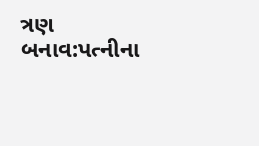ત્રણ બનાવ:પત્નીના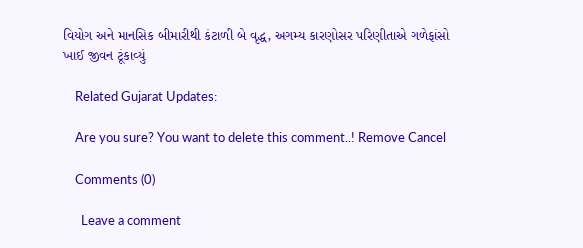વિયોગ અને માનસિક બીમારીથી કંટાળી બે વૃદ્ધ, અગમ્ય કારણોસર પરિણીતાએ ગળેફાંસો ખાઈ જીવન ટૂંકાવ્યું

    Related Gujarat Updates:

    Are you sure? You want to delete this comment..! Remove Cancel

    Comments (0)

      Leave a comment